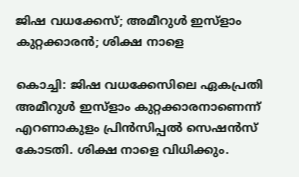ജിഷ വധക്കേസ്; അമീറുള്‍ ഇസ്‌ളാം കുറ്റക്കാരന്‍; ശിക്ഷ നാളെ

കൊച്ചി: ജിഷ വധക്കേസിലെ ഏകപ്രതി അമീറുള്‍ ഇസ്‌ളാം കുറ്റക്കാരനാണെന്ന് എറണാകുളം പ്രിന്‍സിപ്പല്‍ സെഷന്‍സ് കോടതി. ശിക്ഷ നാളെ വിധിക്കും.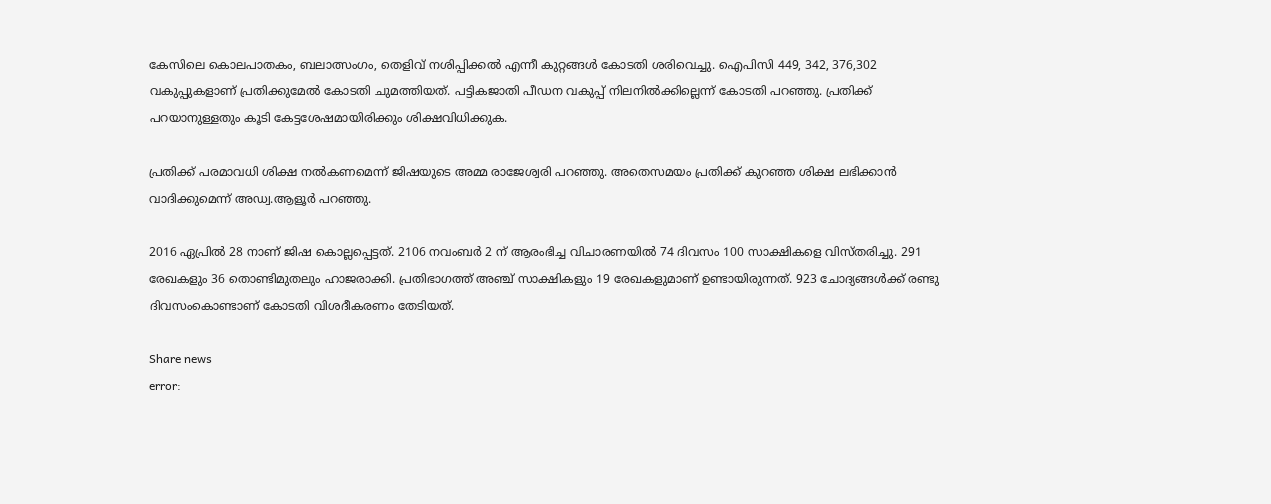കേസിലെ കൊലപാതകം, ബലാത്സംഗം, തെളിവ് നശിപ്പിക്കല്‍ എന്നീ കുറ്റങ്ങള്‍ കോടതി ശരിവെച്ചു. ഐപിസി 449, 342, 376,302 വകുപ്പുകളാണ് പ്രതിക്കുമേല്‍ കോടതി ചുമത്തിയത്. പട്ടികജാതി പീഡന വകുപ്പ് നിലനില്‍ക്കില്ലെന്ന് കോടതി പറഞ്ഞു. പ്രതിക്ക് പറയാനുള്ളതും കൂടി കേട്ടശേഷമായിരിക്കും ശിക്ഷവിധിക്കുക.

പ്രതിക്ക് പരമാവധി ശിക്ഷ നല്‍കണമെന്ന് ജിഷയുടെ അമ്മ രാജേശ്വരി പറഞ്ഞു. അതെസമയം പ്രതിക്ക് കുറഞ്ഞ ശിക്ഷ ലഭിക്കാന്‍ വാദിക്കുമെന്ന് അഡ്വ.ആളൂര്‍ പറഞ്ഞു.

2016 ഏപ്രില്‍ 28 നാണ് ജിഷ കൊല്ലപ്പെട്ടത്. 2106 നവംബര്‍ 2 ന് ആരംഭിച്ച വിചാരണയില്‍ 74 ദിവസം 100 സാക്ഷികളെ വിസ്തരിച്ചു. 291 രേഖകളും 36 തൊണ്ടിമുതലും ഹാജരാക്കി. പ്രതിഭാഗത്ത് അഞ്ച് സാക്ഷികളും 19 രേഖകളുമാണ് ഉണ്ടായിരുന്നത്. 923 ചോദ്യങ്ങള്‍ക്ക് രണ്ടു ദിവസംകൊണ്ടാണ് കോടതി വിശദീകരണം തേടിയത്.

Share news
error: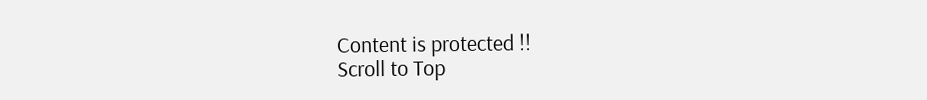Content is protected !!
Scroll to Top